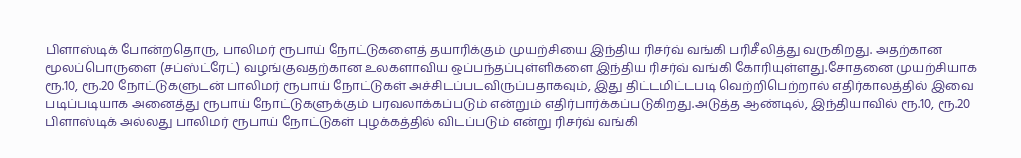பிளாஸ்டிக் போன்றதொரு, பாலிமர் ரூபாய் நோட்டுகளைத் தயாரிக்கும் முயற்சியை இந்திய ரிசர்வ் வங்கி பரிசீலித்து வருகிறது. அதற்கான மூலப்பொருளை (சப்ஸ்ட்ரேட்) வழங்குவதற்கான உலகளாவிய ஒப்பந்தப்புள்ளிகளை இந்திய ரிசர்வ் வங்கி கோரியுள்ளது.சோதனை முயற்சியாக ரூ.10, ரூ.20 நோட்டுகளுடன் பாலிமர் ரூபாய் நோட்டுகள் அச்சிடப்படவிருப்பதாகவும், இது திட்டமிட்டபடி வெற்றிபெற்றால் எதிர்காலத்தில் இவை படிப்படியாக அனைத்து ரூபாய் நோட்டுகளுக்கும் பரவலாக்கப்படும் என்றும் எதிர்பார்க்கப்படுகிறது.அடுத்த ஆண்டில், இந்தியாவில் ரூ.10, ரூ.20 பிளாஸ்டிக் அல்லது பாலிமர் ரூபாய் நோட்டுகள் புழக்கத்தில் விடப்படும் என்று ரிசர்வ் வங்கி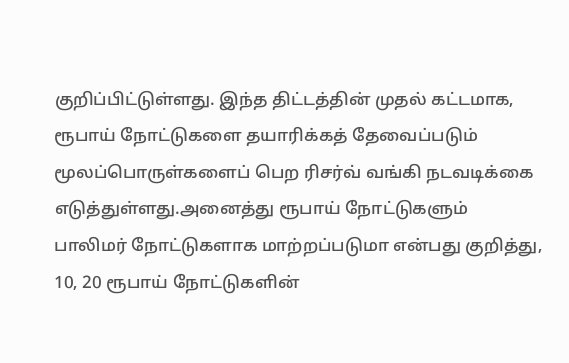குறிப்பிட்டுள்ளது. இந்த திட்டத்தின் முதல் கட்டமாக, ரூபாய் நோட்டுகளை தயாரிக்கத் தேவைப்படும் மூலப்பொருள்களைப் பெற ரிசர்வ் வங்கி நடவடிக்கை எடுத்துள்ளது.அனைத்து ரூபாய் நோட்டுகளும் பாலிமர் நோட்டுகளாக மாற்றப்படுமா என்பது குறித்து, 10, 20 ரூபாய் நோட்டுகளின்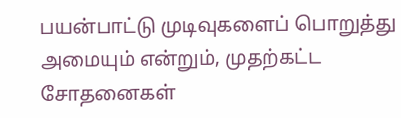பயன்பாட்டு முடிவுகளைப் பொறுத்து அமையும் என்றும், முதற்கட்ட சோதனைகள்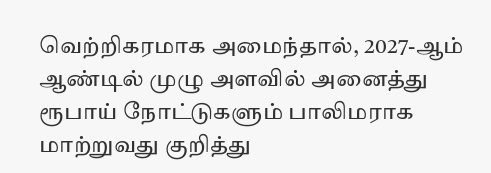வெற்றிகரமாக அமைந்தால், 2027-ஆம் ஆண்டில் முழு அளவில் அனைத்து ரூபாய் நோட்டுகளும் பாலிமராக மாற்றுவது குறித்து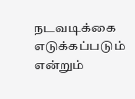நடவடிக்கை எடுக்கப்படும் என்றும்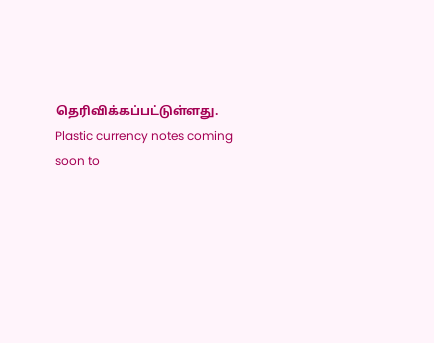தெரிவிக்கப்பட்டுள்ளது. Plastic currency notes coming soon to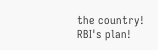the country! RBI's plan!